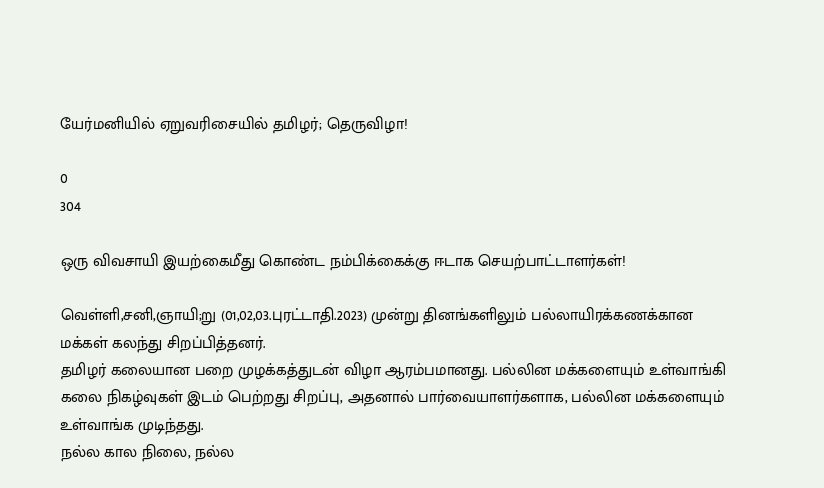யேர்மனியில் ஏறுவரிசையில் தமிழர்; தெருவிழா!

0
304

ஒரு விவசாயி இயற்கைமீது கொண்ட நம்பிக்கைக்கு ஈடாக செயற்பாட்டாளர்கள்!

வெள்ளி,சனி,ஞாயி;று (01,02,03.புரட்டாதி.2023) முன்று தினங்களிலும் பல்லாயிரக்கணக்கான மக்கள் கலந்து சிறப்பித்தனர்.
தமிழர் கலையான பறை முழக்கத்துடன் விழா ஆரம்பமானது. பல்லின மக்களையும் உள்வாங்கி கலை நிகழ்வுகள் இடம் பெற்றது சிறப்பு, அதனால் பார்வையாளர்களாக, பல்லின மக்களையும் உள்வாங்க முடிந்தது.
நல்ல கால நிலை, நல்ல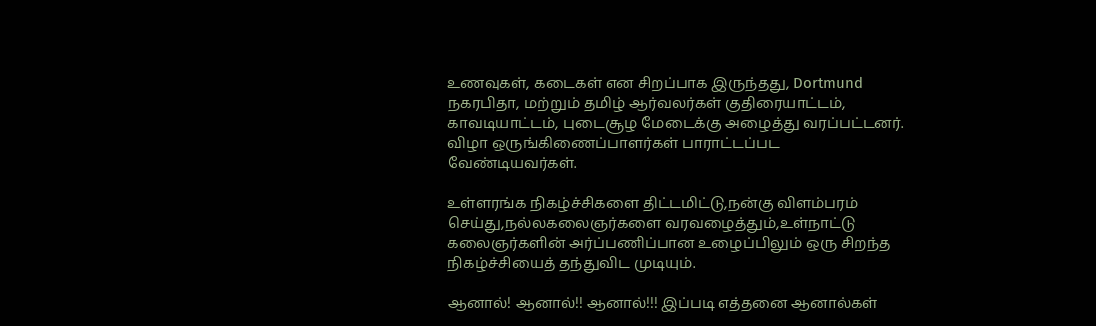உணவுகள், கடைகள் என சிறப்பாக இருந்தது, Dortmund நகரபிதா, மற்றும் தமிழ் ஆர்வலர்கள் குதிரையாட்டம், காவடியாட்டம், புடைசூழ மேடைக்கு அழைத்து வரப்பட்டனர். விழா ஒருங்கிணைப்பாளர்கள் பாராட்டப்பட வேண்டியவர்கள்.

உள்ளரங்க நிகழ்ச்சிகளை திட்டமிட்டு,நன்கு விளம்பரம் செய்து,நல்லகலைஞர்களை வரவழைத்தும்,உள்நாட்டு கலைஞர்களின் அர்ப்பணிப்பான உழைப்பிலும் ஒரு சிறந்த நிகழ்ச்சியைத் தந்துவிட முடியும்.

ஆனால்! ஆனால்!! ஆனால்!!! இப்படி எத்தனை ஆனால்கள்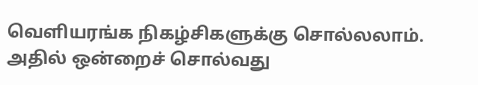வெளியரங்க நிகழ்சிகளுக்கு சொல்லலாம். அதில் ஒன்றைச் சொல்வது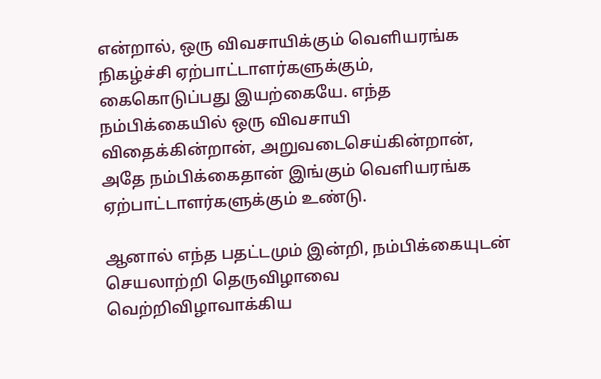என்றால், ஒரு விவசாயிக்கும் வெளியரங்க நிகழ்ச்சி ஏற்பாட்டாளர்களுக்கும், கைகொடுப்பது இயற்கையே. எந்த நம்பிக்கையில் ஒரு விவசாயி விதைக்கின்றான், அறுவடைசெய்கின்றான், அதே நம்பிக்கைதான் இங்கும் வெளியரங்க ஏற்பாட்டாளர்களுக்கும் உண்டு.

ஆனால் எந்த பதட்டமும் இன்றி, நம்பிக்கையுடன் செயலாற்றி தெருவிழாவை வெற்றிவிழாவாக்கிய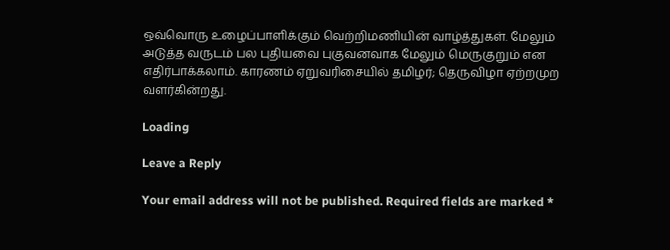ஒவ்வொரு உழைப்பாளிக்கும் வெற்றிமணியின் வாழ்த்துகள். மேலும் அடுத்த வருடம் பல புதியவை புகுவனவாக மேலும் மெருகுறும் என எதிர்பாக்கலாம். காரணம் ஏறுவரிசையில் தமிழர்; தெருவிழா ஏற்றமுற வளர்கின்றது.

Loading

Leave a Reply

Your email address will not be published. Required fields are marked *